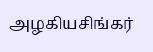அழகியசிங்கர்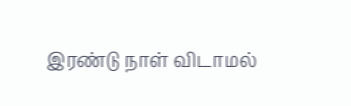இரண்டு நாள் விடாமல்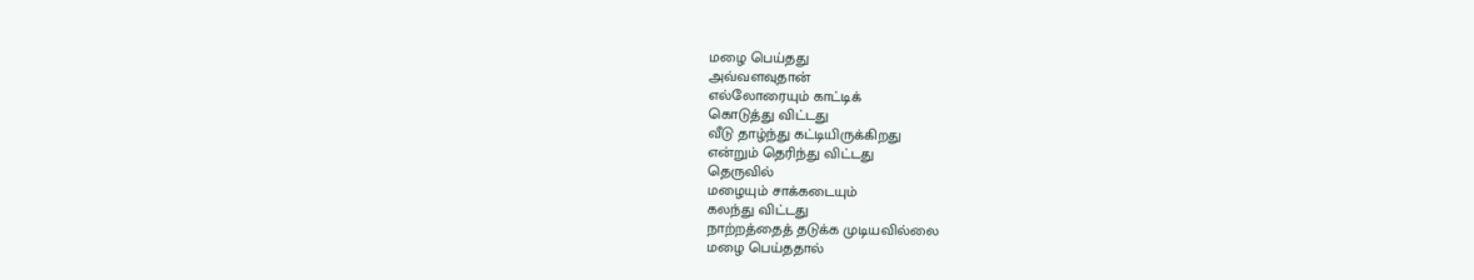மழை பெய்தது
அவ்வளவுதான்
எல்லோரையும் காட்டிக்
கொடுத்து விட்டது
வீடு தாழ்ந்து கட்டியிருக்கிறது
என்றும் தெரிந்து விட்டது
தெருவில்
மழையும் சாக்கடையும்
கலந்து விட்டது
நாற்றத்தைத் தடுக்க முடியவில்லை
மழை பெய்ததால்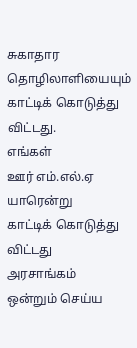சுகாதார தொழிலாளியையும்
காட்டிக் கொடுத்து விட்டது.
எங்கள்
ஊர் எம்.எல்.ஏ யாரென்று
காட்டிக் கொடுத்து விட்டது
அரசாங்கம்
ஒன்றும் செய்ய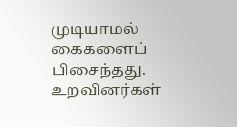முடியாமல் கைகளைப்
பிசைந்தது.
உறவினர்கள்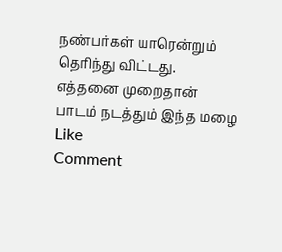நண்பர்கள் யாரென்றும்
தெரிந்து விட்டது.
எத்தனை முறைதான்
பாடம் நடத்தும் இந்த மழை
Like
Comment